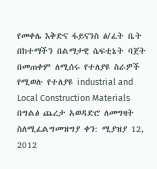የመቀሌ እቅድና ፋይናንስ ፅ/ፈት ቤት በከተማችን በልማታዊ ሴፍቲኔት ባጀት በመጠቀም ለሚሰሩ የተለያዩ ስራዎች የሚወሉ የተለያዩ industrial and Local Construction Materials በግልፅ ጨረታ አወዳድሮ ለመግዛት ስለሚፈልግመዝግያ ቀን: ሚያዝያ 12, 2012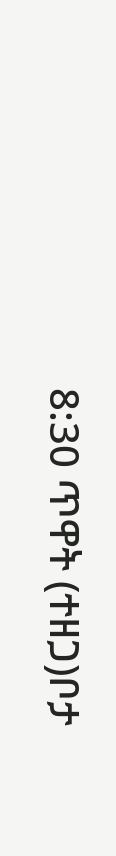8:30 ጥዋት (ተዘጋ)ቦታ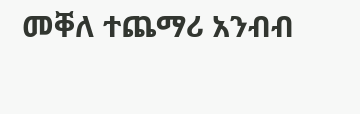መቐለ ተጨማሪ አንብብ